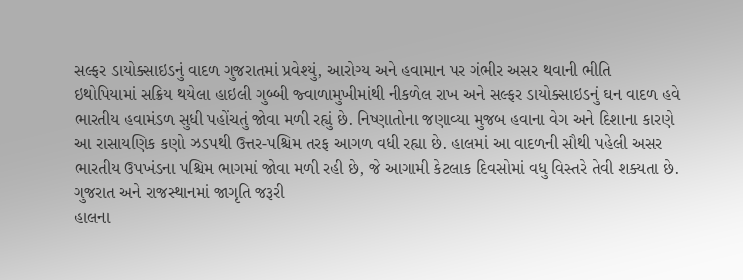સલ્ફર ડાયોક્સાઇડનું વાદળ ગુજરાતમાં પ્રવેશ્યું, આરોગ્ય અને હવામાન પર ગંભીર અસર થવાની ભીતિ
ઇથોપિયામાં સક્રિય થયેલા હાઇલી ગુબ્બી જ્વાળામુખીમાંથી નીકળેલ રાખ અને સલ્ફર ડાયોક્સાઇડનું ઘન વાદળ હવે ભારતીય હવામંડળ સુધી પહોંચતું જોવા મળી રહ્યું છે. નિષ્ણાતોના જણાવ્યા મુજબ હવાના વેગ અને દિશાના કારણે આ રાસાયણિક કણો ઝડપથી ઉત્તર-પશ્ચિમ તરફ આગળ વધી રહ્યા છે. હાલમાં આ વાદળની સૌથી પહેલી અસર ભારતીય ઉપખંડના પશ્ચિમ ભાગમાં જોવા મળી રહી છે, જે આગામી કેટલાક દિવસોમાં વધુ વિસ્તરે તેવી શક્યતા છે.
ગુજરાત અને રાજસ્થાનમાં જાગૃતિ જરૂરી
હાલના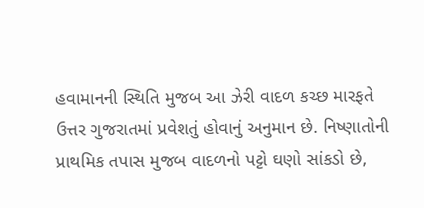હવામાનની સ્થિતિ મુજબ આ ઝેરી વાદળ કચ્છ મારફતે ઉત્તર ગુજરાતમાં પ્રવેશતું હોવાનું અનુમાન છે. નિષ્ણાતોની પ્રાથમિક તપાસ મુજબ વાદળનો પટ્ટો ઘણો સાંકડો છે,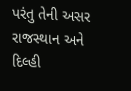પરંતુ તેની અસર રાજસ્થાન અને દિલ્હી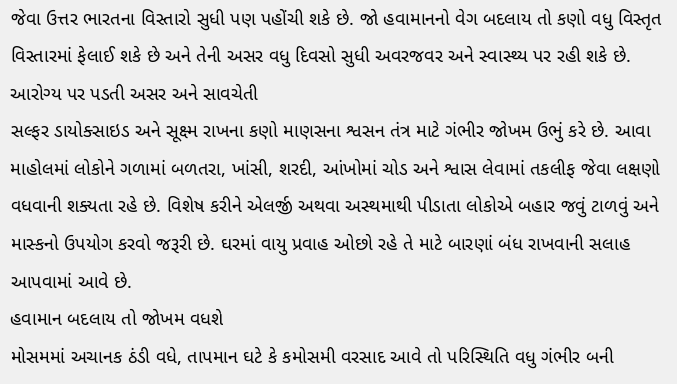જેવા ઉત્તર ભારતના વિસ્તારો સુધી પણ પહોંચી શકે છે. જો હવામાનનો વેગ બદલાય તો કણો વધુ વિસ્તૃત વિસ્તારમાં ફેલાઈ શકે છે અને તેની અસર વધુ દિવસો સુધી અવરજવર અને સ્વાસ્થ્ય પર રહી શકે છે.
આરોગ્ય પર પડતી અસર અને સાવચેતી
સલ્ફર ડાયોક્સાઇડ અને સૂક્ષ્મ રાખના કણો માણસના શ્વસન તંત્ર માટે ગંભીર જોખમ ઉભું કરે છે. આવા માહોલમાં લોકોને ગળામાં બળતરા, ખાંસી, શરદી, આંખોમાં ચોડ અને શ્વાસ લેવામાં તકલીફ જેવા લક્ષણો વધવાની શક્યતા રહે છે. વિશેષ કરીને એલર્જી અથવા અસ્થમાથી પીડાતા લોકોએ બહાર જવું ટાળવું અને માસ્કનો ઉપયોગ કરવો જરૂરી છે. ઘરમાં વાયુ પ્રવાહ ઓછો રહે તે માટે બારણાં બંધ રાખવાની સલાહ આપવામાં આવે છે.
હવામાન બદલાય તો જોખમ વધશે
મોસમમાં અચાનક ઠંડી વધે, તાપમાન ઘટે કે કમોસમી વરસાદ આવે તો પરિસ્થિતિ વધુ ગંભીર બની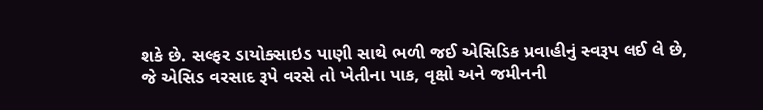શકે છે. સલ્ફર ડાયોક્સાઇડ પાણી સાથે ભળી જઈ એસિડિક પ્રવાહીનું સ્વરૂપ લઈ લે છે, જે એસિડ વરસાદ રૂપે વરસે તો ખેતીના પાક, વૃક્ષો અને જમીનની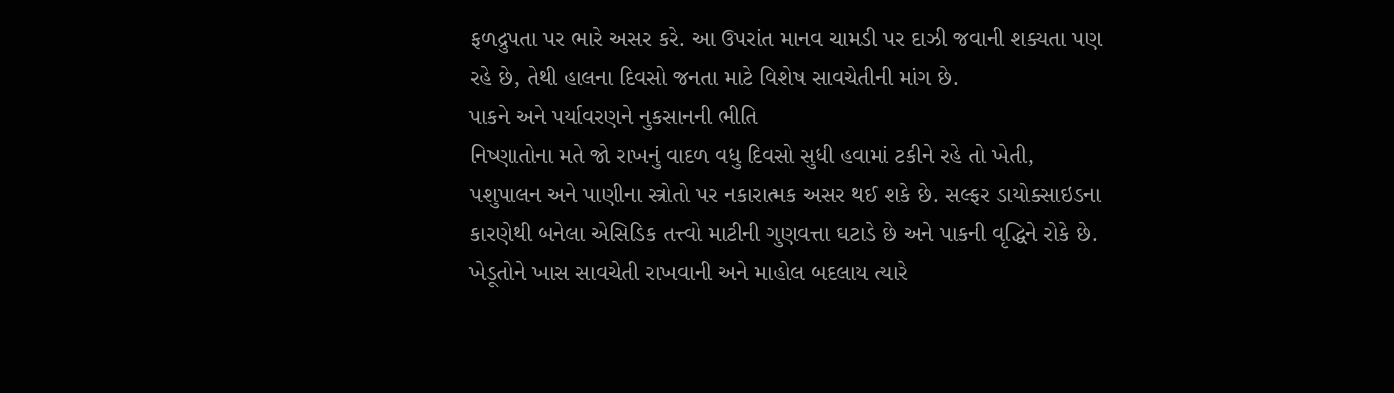ફળદ્રુપતા પર ભારે અસર કરે. આ ઉપરાંત માનવ ચામડી પર દાઝી જવાની શક્યતા પણ રહે છે, તેથી હાલના દિવસો જનતા માટે વિશેષ સાવચેતીની માંગ છે.
પાકને અને પર્યાવરણને નુકસાનની ભીતિ
નિષ્ણાતોના મતે જો રાખનું વાદળ વધુ દિવસો સુધી હવામાં ટકીને રહે તો ખેતી, પશુપાલન અને પાણીના સ્ત્રોતો પર નકારાત્મક અસર થઈ શકે છે. સલ્ફર ડાયોક્સાઇડના કારણેથી બનેલા એસિડિક તત્ત્વો માટીની ગુણવત્તા ઘટાડે છે અને પાકની વૃદ્ધિને રોકે છે. ખેડૂતોને ખાસ સાવચેતી રાખવાની અને માહોલ બદલાય ત્યારે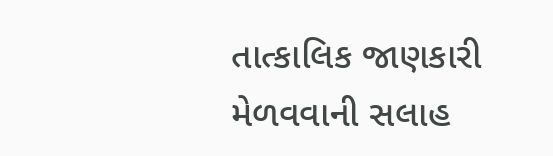તાત્કાલિક જાણકારી મેળવવાની સલાહ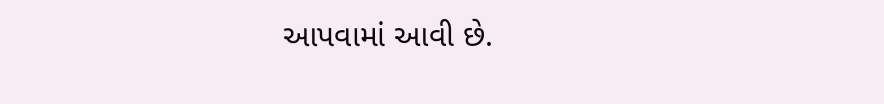આપવામાં આવી છે.